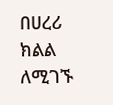በሀረሪ ክልል ለሚገኙ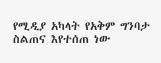የሚዲያ አካላት የአቅም ግንባታ ስልጠና እየተሰጠ ነው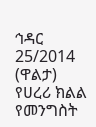ኅዳር 25/2014 (ዋልታ) የሀረሪ ክልል የመንግስት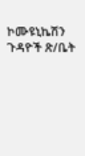ኮሙዩኒኬሽን ጉዳዮች ጽ/ቤት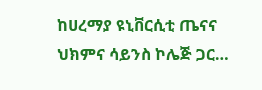ከሀረማያ ዩኒቨርሲቲ ጤናና ህክምና ሳይንስ ኮሌጅ ጋር…